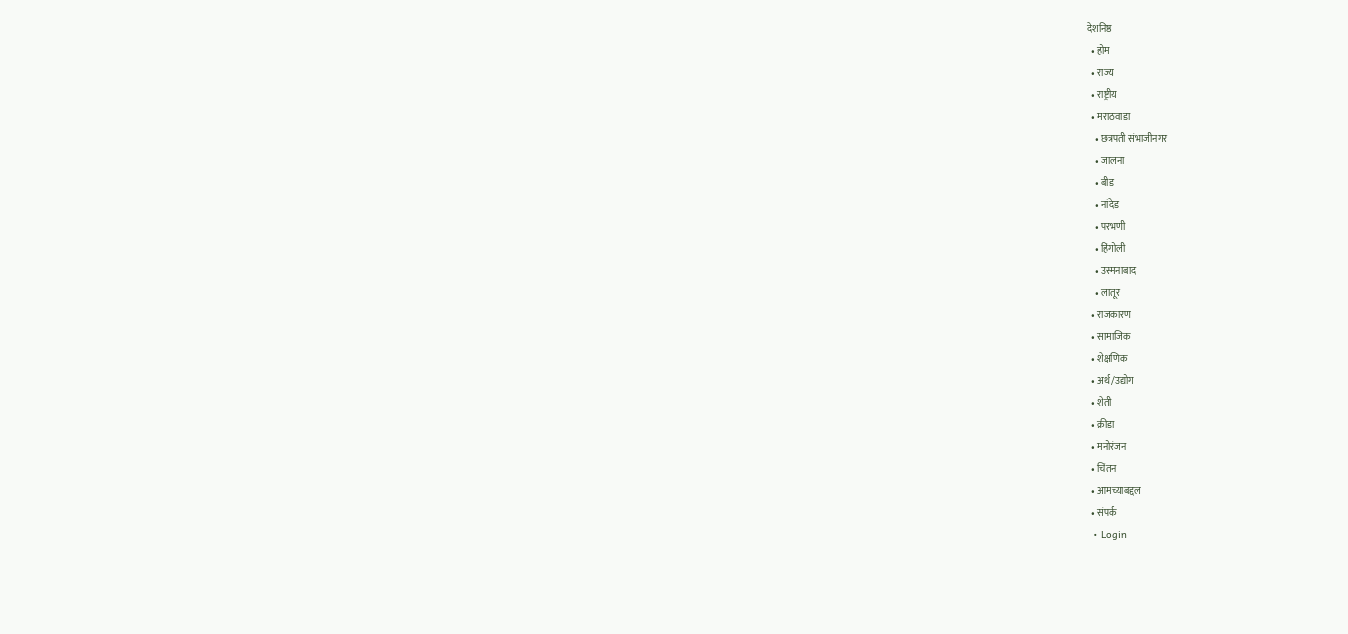देशनिष्ठ
  • होम
  • राज्य
  • राष्ट्रीय
  • मराठवाडा
    • छत्रपती संभाजीनगर
    • जालना
    • बीड
    • नांदेड
    • परभणी
    • हिंगोली
    • उस्मनाबाद
    • लातूर
  • राजकारण
  • सामाजिक
  • शेक्षणिक
  • अर्थ/उद्योग
  • शेती
  • क्रीडा
  • मनोरंजन
  • चिंतन
  • आमच्याबद्दल
  • संपर्क
  • Login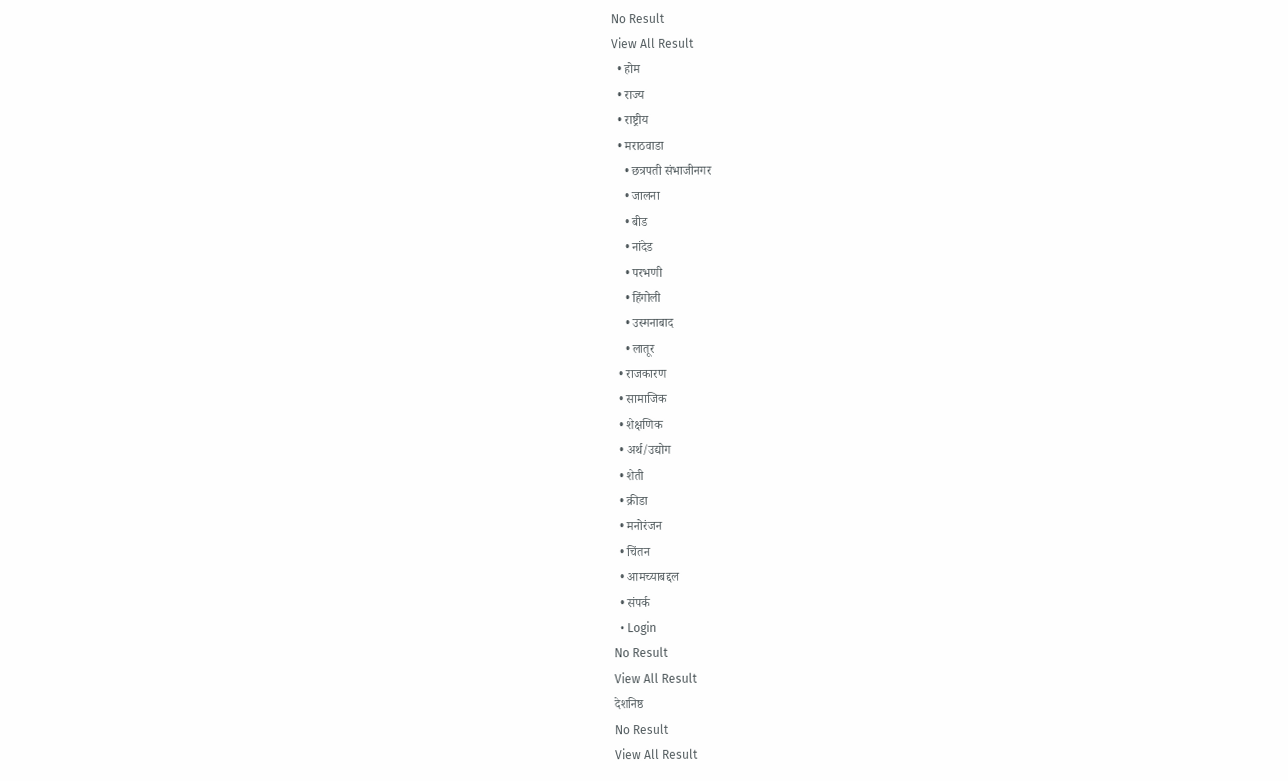No Result
View All Result
  • होम
  • राज्य
  • राष्ट्रीय
  • मराठवाडा
    • छत्रपती संभाजीनगर
    • जालना
    • बीड
    • नांदेड
    • परभणी
    • हिंगोली
    • उस्मनाबाद
    • लातूर
  • राजकारण
  • सामाजिक
  • शेक्षणिक
  • अर्थ/उद्योग
  • शेती
  • क्रीडा
  • मनोरंजन
  • चिंतन
  • आमच्याबद्दल
  • संपर्क
  • Login
No Result
View All Result
देशनिष्ठ
No Result
View All Result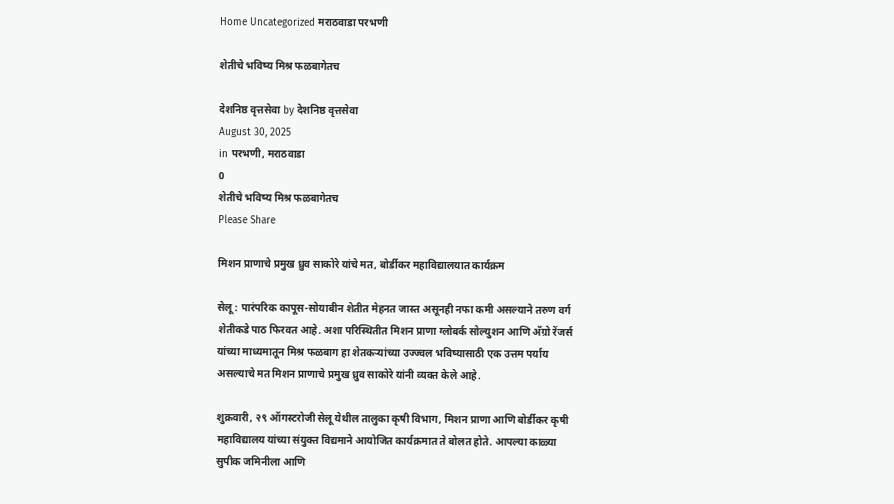Home Uncategorized मराठवाडा परभणी

शेतीचे भविष्य मिश्र फळबागेतच

देशनिष्ठ वृत्तसेवा by देशनिष्ठ वृत्तसेवा
August 30, 2025
in परभणी, मराठवाडा
0
शेतीचे भविष्य मिश्र फळबागेतच
Please Share

मिशन प्राणाचे प्रमुख ध्रुव साकोरे यांचे मत, बोर्डीकर महाविद्यालयात कार्यक्रम

सेलू : पारंपरिक कापूस-सोयाबीन शेतीत मेहनत जास्त असूनही नफा कमी असल्याने तरुण वर्ग शेतीकडे पाठ फिरवत आहे. अशा परिस्थितीत मिशन प्राणा ग्लोबर्क सोल्युशन आणि अ‍ॅग्रो रेंजर्स यांच्या माध्यमातून मिश्र फळबाग हा शेतकऱ्यांच्या उज्ज्वल भविष्यासाठी एक उत्तम पर्याय असल्याचे मत मिशन प्राणाचे प्रमुख ध्रुव साकोरे यांनी व्यक्त केले आहे.

शुक्रवारी, २९ ऑगस्टरोजी सेलू येथील तालुका कृषी विभाग, मिशन प्राणा आणि बोर्डीकर कृषी महाविद्यालय यांच्या संयुक्त विद्यमाने आयोजित कार्यक्रमात ते बोलत होते. आपल्या काळ्या सुपीक जमिनीला आणि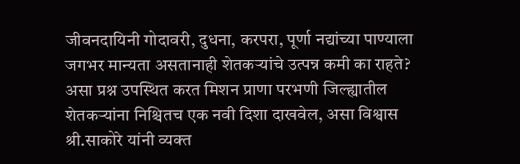जीवनदायिनी गोदावरी, दुधना, करपरा, पूर्णा नद्यांच्या पाण्याला जगभर मान्यता असतानाही शेतकऱ्यांचे उत्पन्न कमी का राहते? असा प्रश्न उपस्थित करत मिशन प्राणा परभणी जिल्ह्यातील शेतकऱ्यांना निश्चितच एक नवी दिशा दाखवेल, असा विश्वास श्री.साकोरे यांनी व्यक्त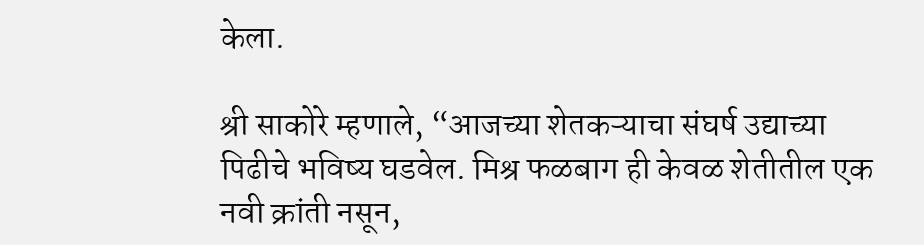केला.

श्री साकोरे म्हणाले, “आजच्या शेतकऱ्याचा संघर्ष उद्याच्या पिढीचे भविष्य घडवेल. मिश्र फळबाग ही केवळ शेतीतील एक नवी क्रांती नसून,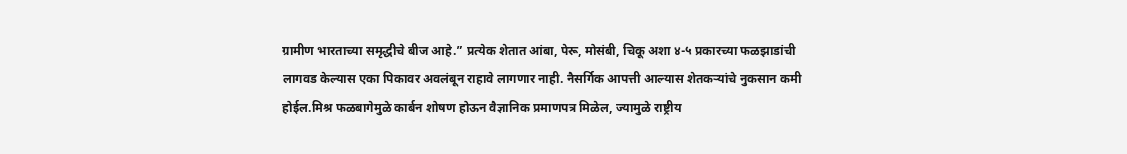ग्रामीण भारताच्या समृद्धीचे बीज आहे.” प्रत्येक शेतात आंबा, पेरू, मोसंबी, चिकू अशा ४-५ प्रकारच्या फळझाडांची लागवड केल्यास एका पिकावर अवलंबून राहावे लागणार नाही. नैसर्गिक आपत्ती आल्यास शेतकऱ्यांचे नुकसान कमी होईल.मिश्र फळबागेमुळे कार्बन शोषण होऊन वैज्ञानिक प्रमाणपत्र मिळेल, ज्यामुळे राष्ट्रीय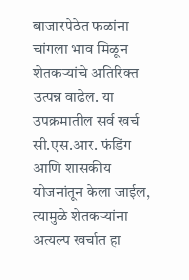बाजारपेठेत फळांना चांगला भाव मिळून शेतकऱ्यांचे अतिरिक्त उत्पन्न वाढेल. या उपक्रमातील सर्व खर्च सी.एस.आर. फंडिंग आणि शासकीय योजनांतून केला जाईल, त्यामुळे शेतकऱ्यांना अत्यल्प खर्चात हा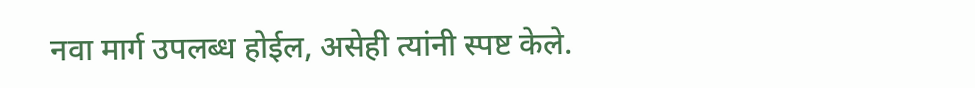नवा मार्ग उपलब्ध होईल, असेही त्यांनी स्पष्ट केले.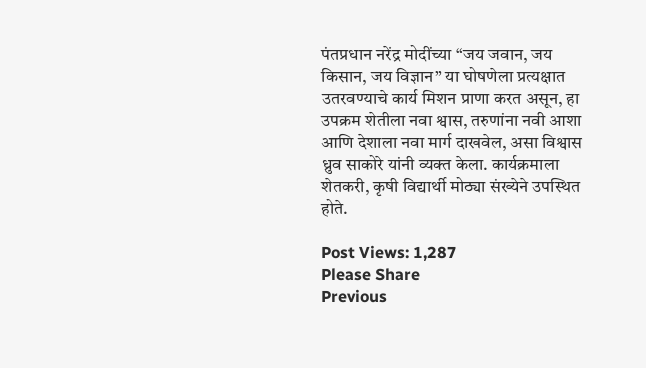पंतप्रधान नरेंद्र मोदींच्या “जय जवान, जय किसान, जय विज्ञान” या घोषणेला प्रत्यक्षात उतरवण्याचे कार्य मिशन प्राणा करत असून, हा उपक्रम शेतीला नवा श्वास, तरुणांना नवी आशा आणि देशाला नवा मार्ग दाखवेल, असा विश्वास ध्रुव साकोरे यांनी व्यक्त केला. कार्यक्रमाला शेतकरी, कृषी विद्यार्थी मोठ्या संख्येने उपस्थित होते.

Post Views: 1,287
Please Share
Previous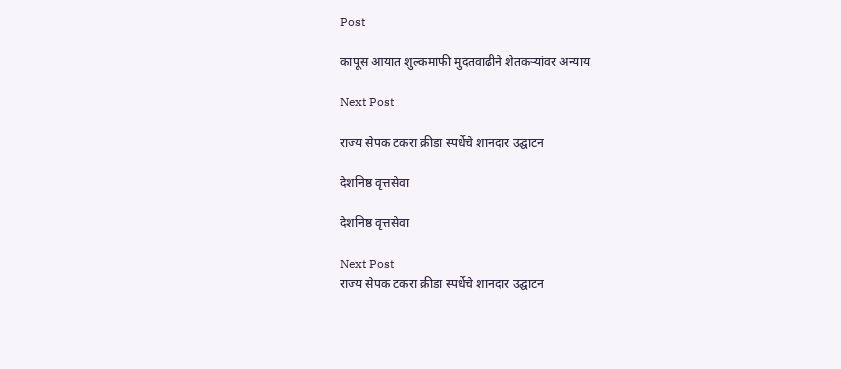Post

कापूस आयात शुल्कमाफी मुदतवाढीने शेतकऱ्यांवर अन्याय

Next Post

राज्य सेपक टकरा क्रीडा स्पर्धेचे शानदार उद्घाटन

देशनिष्ठ वृत्तसेवा

देशनिष्ठ वृत्तसेवा

Next Post
राज्य सेपक टकरा क्रीडा स्पर्धेचे शानदार उद्घाटन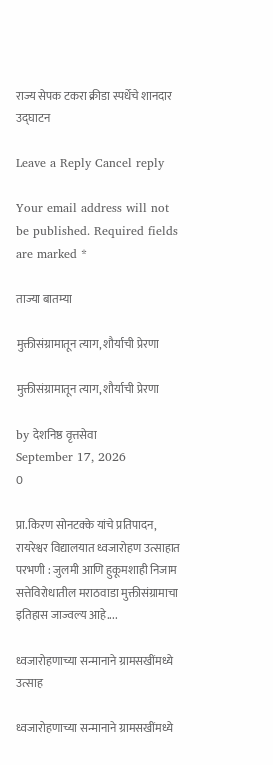राज्य सेपक टकरा क्रीडा स्पर्धेचे शानदार उद्घाटन

Leave a Reply Cancel reply

Your email address will not be published. Required fields are marked *

ताज्या बातम्या

मुक्तीसंग्रामातून त्याग, शौर्याची प्रेरणा

मुक्तीसंग्रामातून त्याग, शौर्याची प्रेरणा

by देशनिष्ठ वृत्तसेवा
September 17, 2026
0

प्रा.किरण सोनटक्के यांचे प्रतिपादन, रायरेश्वर विद्यालयात ध्वजारोहण उत्साहात परभणी : जुलमी आणि हुकूमशाही निजाम सत्तेविरोधातील मराठवाडा मुक्तीसंग्रामाचा इतिहास जाज्वल्य आहे....

ध्वजारोहणाच्या सन्मानाने ग्रामसखींमध्ये उत्साह

ध्वजारोहणाच्या सन्मानाने ग्रामसखींमध्ये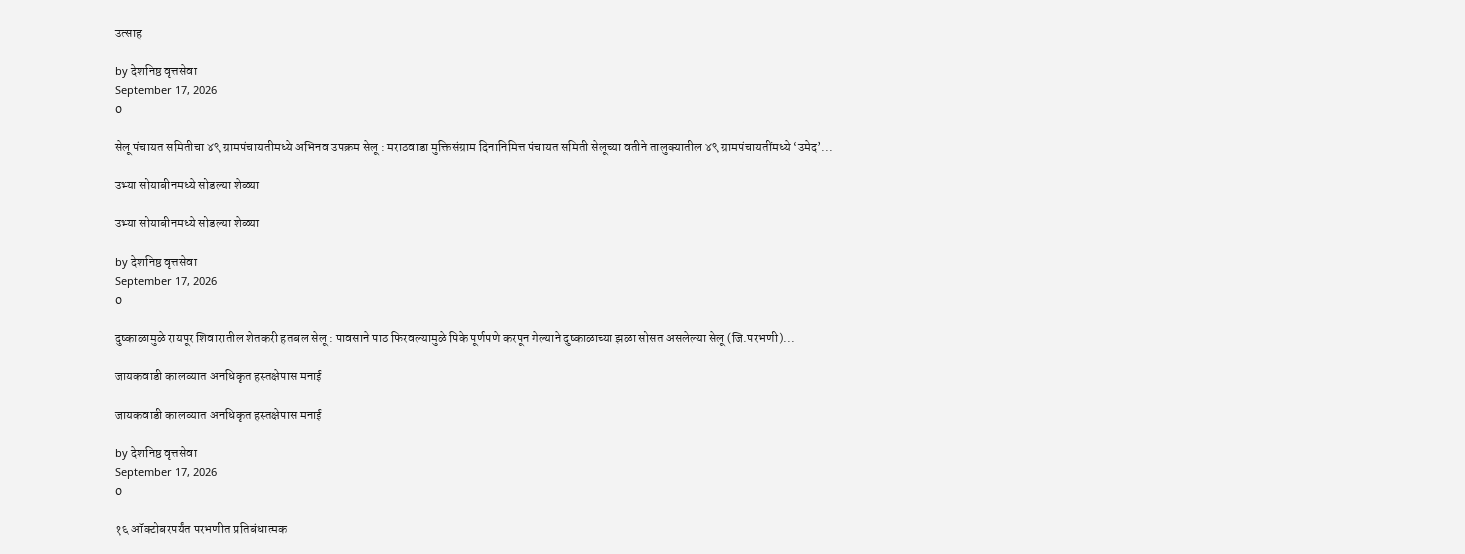उत्साह

by देशनिष्ठ वृत्तसेवा
September 17, 2026
0

सेलू पंचायत समितीचा ४९ ग्रामपंचायतीमध्ये अभिनव उपक्रम सेलू : मराठवाडा मुक्तिसंग्राम दिनानिमित्त पंचायत समिती सेलूच्या वतीने तालुक्यातील ४९ ग्रामपंचायतींमध्ये ‘उमेद’...

उभ्या सोयाबीनमध्ये सोडल्या शेळ्या

उभ्या सोयाबीनमध्ये सोडल्या शेळ्या

by देशनिष्ठ वृत्तसेवा
September 17, 2026
0

दुष्काळामुळे रायपूर शिवारातील शेतकरी हतबल सेलू : पावसाने पाठ फिरवल्यामुळे पिके पूर्णपणे करपून गेल्याने दुष्काळाच्या झळा सोसत असलेल्या सेलू (जि.परभणी)...

जायकवाडी कालव्यात अनधिकृत हस्तक्षेपास मनाई

जायकवाडी कालव्यात अनधिकृत हस्तक्षेपास मनाई

by देशनिष्ठ वृत्तसेवा
September 17, 2026
0

१६ ऑक्टोबरपर्यंत परभणीत प्रतिबंधात्मक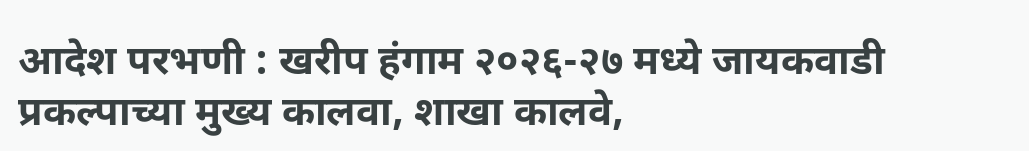आदेश परभणी : खरीप हंगाम २०२६-२७ मध्ये जायकवाडी प्रकल्पाच्या मुख्य कालवा, शाखा कालवे,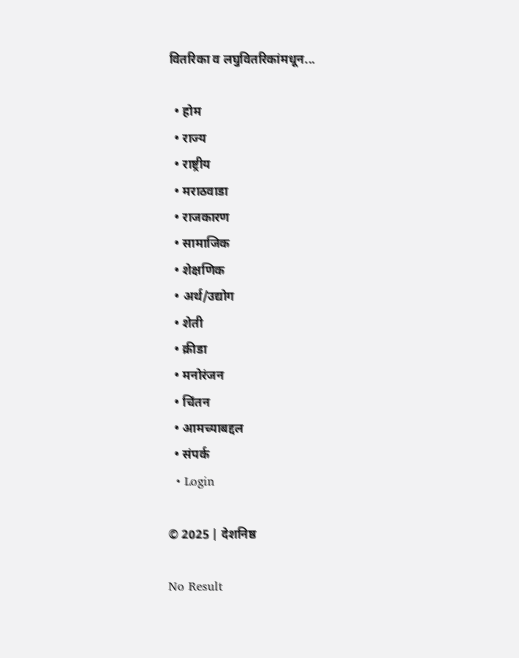वितरिका व लघुवितरिकांमधून...

  • होम
  • राज्य
  • राष्ट्रीय
  • मराठवाडा
  • राजकारण
  • सामाजिक
  • शेक्षणिक
  • अर्थ/उद्योग
  • शेती
  • क्रीडा
  • मनोरंजन
  • चिंतन
  • आमच्याबद्दल
  • संपर्क
  • Login

© 2025 | देशनिष्ठ

No Result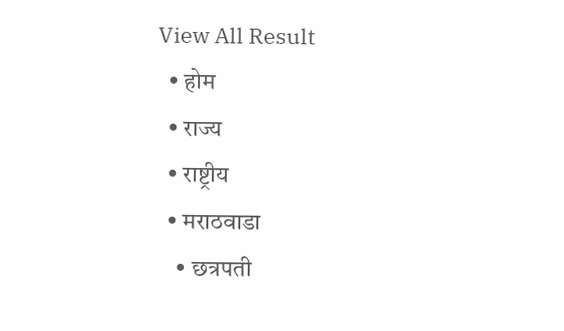View All Result
  • होम
  • राज्य
  • राष्ट्रीय
  • मराठवाडा
    • छत्रपती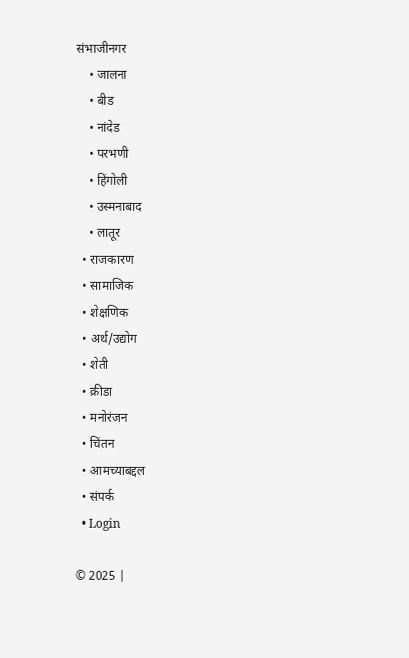संभाजीनगर
    • जालना
    • बीड
    • नांदेड
    • परभणी
    • हिंगोली
    • उस्मनाबाद
    • लातूर
  • राजकारण
  • सामाजिक
  • शेक्षणिक
  • अर्थ/उद्योग
  • शेती
  • क्रीडा
  • मनोरंजन
  • चिंतन
  • आमच्याबद्दल
  • संपर्क
  • Login

© 2025 |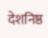देशनिष्ठ